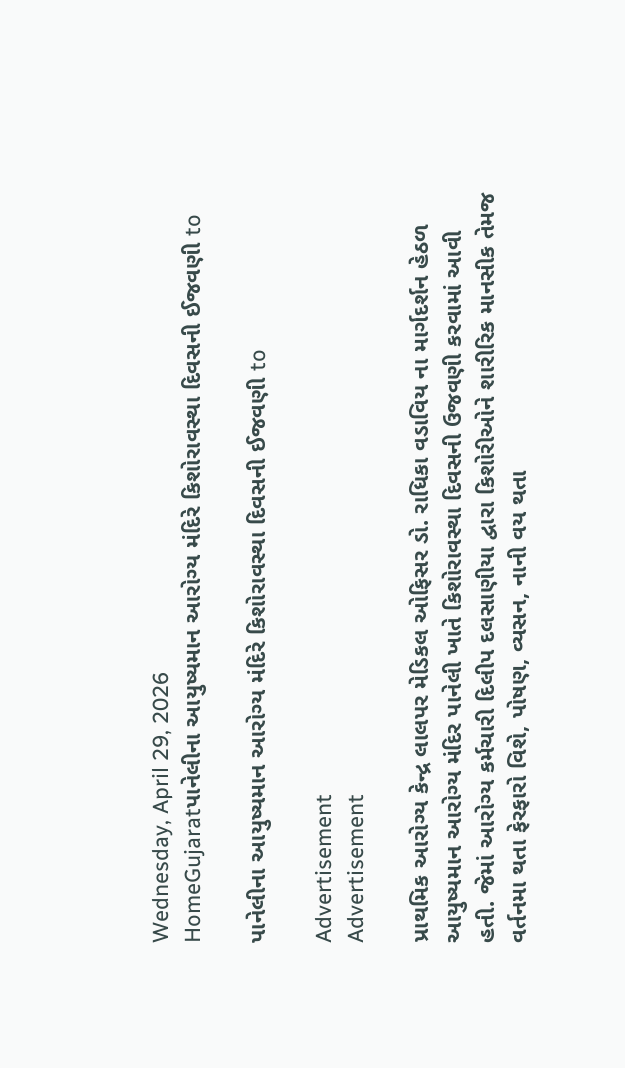Wednesday, April 29, 2026
HomeGujaratપાનેલીના આયુષ્યમાન આરોગ્ય મંદિરે કિશોરાવસ્થા દિવસની ઈજવણી to

પાનેલીના આયુષ્યમાન આરોગ્ય મંદિરે કિશોરાવસ્થા દિવસની ઈજવણી to

Advertisement
Advertisement

પ્રાથમિક આરોગ્ય કેન્દ્ર લાલપર મેડિકલ ઓફિસર ડો. રાધિકા વડાવિય ના માર્ગદર્શન હેઠળ આયુષ્યમાન આરોગ્ય મંદિર પાનેલી ખાતે કિશોરાવસ્થા દિવસની ઉજવણી કરવામાં આવી હતી. જેમાં આરોગ્ય કર્મચારી દિલીપ દલસાણીયા દ્વારા કિશોરીઓને શારીરિક માનસીક તેમજ વર્તનમા થતા ફેરફારો વિશે, પોષણ, વ્યસન, નાની વય થતા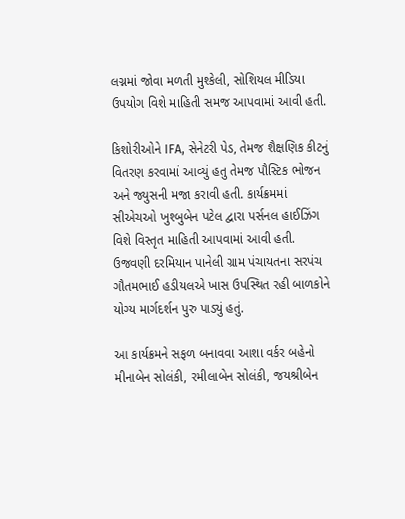લગ્નમાં જોવા મળતી મુશ્કેલી, સોશિયલ મીડિયા ઉપયોગ વિશે માહિતી સમજ આપવામાં આવી હતી.

કિશોરીઓને IFA, સેનેટરી પેડ, તેમજ શૈક્ષણિક કીટનું વિતરણ કરવામાં આવ્યું હતુ તેમજ પૌસ્ટિક ભોજન અને જ્યુસની મજા કરાવી હતી. કાર્યક્રમમાં સીએચઓ ખુશ્બુબેન પટેલ દ્વારા પર્સનલ હાઈઝિંગ વિશે વિસ્તૃત માહિતી આપવામાં આવી હતી. ઉજવણી દરમિયાન પાનેલી ગ્રામ પંચાયતના સરપંચ ગૌતમભાઈ હડીયલએ ખાસ ઉપસ્થિત રહી બાળકોને યોગ્ય માર્ગદર્શન પુરુ પાડ્યું હતું.

આ કાર્યક્રમને સફળ બનાવવા આશા વર્કર બહેનો મીનાબેન સોલંકી, રમીલાબેન સોલંકી, જયશ્રીબેન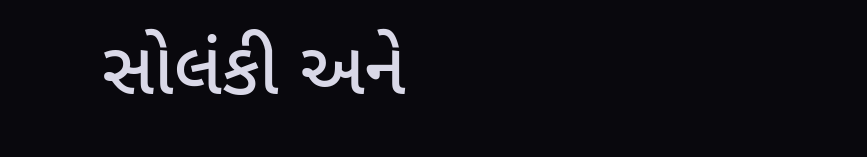સોલંકી અને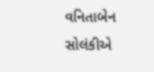વનિતાબેન સોલંકીએ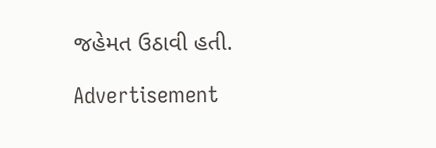જહેમત ઉઠાવી હતી.

Advertisement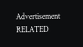Advertisement
RELATED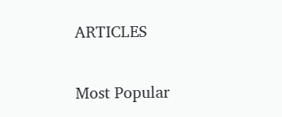ARTICLES

Most Popular